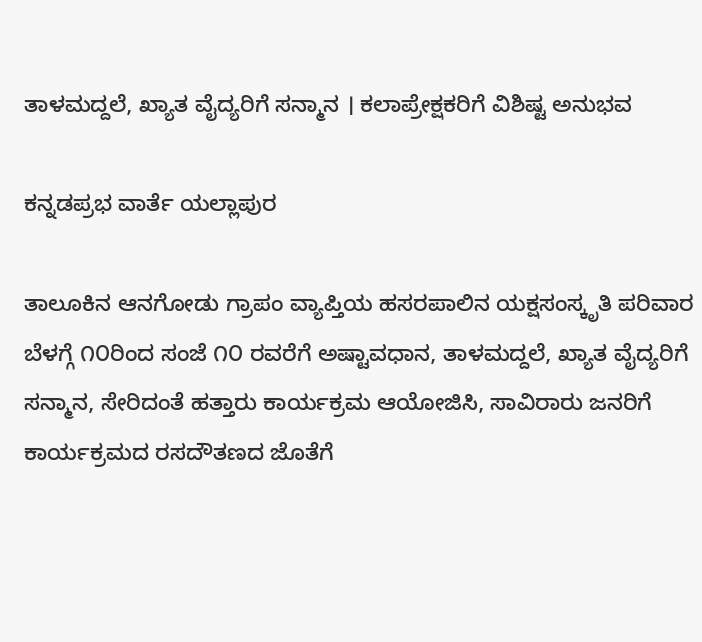ತಾಳಮದ್ದಲೆ, ಖ್ಯಾತ ವೈದ್ಯರಿಗೆ ಸನ್ಮಾನ । ಕಲಾಪ್ರೇಕ್ಷಕರಿಗೆ ವಿಶಿಷ್ಟ ಅನುಭವ

ಕನ್ನಡಪ್ರಭ ವಾರ್ತೆ ಯಲ್ಲಾಪುರ

ತಾಲೂಕಿನ ಆನಗೋಡು ಗ್ರಾಪಂ ವ್ಯಾಪ್ತಿಯ ಹಸರಪಾಲಿನ ಯಕ್ಷಸಂಸ್ಕೃತಿ ಪರಿವಾರ ಬೆಳಗ್ಗೆ ೧೦ರಿಂದ ಸಂಜೆ ೧೦ ರವರೆಗೆ ಅಷ್ಟಾವಧಾನ, ತಾಳಮದ್ದಲೆ, ಖ್ಯಾತ ವೈದ್ಯರಿಗೆ ಸನ್ಮಾನ, ಸೇರಿದಂತೆ ಹತ್ತಾರು ಕಾರ್ಯಕ್ರಮ ಆಯೋಜಿಸಿ, ಸಾವಿರಾರು ಜನರಿಗೆ ಕಾರ್ಯಕ್ರಮದ ರಸದೌತಣದ ಜೊತೆಗೆ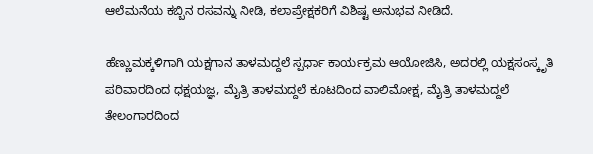ಆಲೆಮನೆಯ ಕಬ್ಬಿನ ರಸವನ್ನು ನೀಡಿ, ಕಲಾಪ್ರೇಕ್ಷಕರಿಗೆ ವಿಶಿಷ್ಟ ಅನುಭವ ನೀಡಿದೆ.

ಹೆಣ್ಣುಮಕ್ಕಳಿಗಾಗಿ ಯಕ್ಷಗಾನ ತಾಳಮದ್ದಲೆ ಸ್ಪರ್ಧಾ ಕಾರ್ಯಕ್ರಮ ಆಯೋಜಿಸಿ, ಅದರಲ್ಲಿ ಯಕ್ಷಸಂಸ್ಕೃತಿ ಪರಿವಾರದಿಂದ ಧಕ್ಷಯಜ್ಞ, ಮೈತ್ರಿ ತಾಳಮದ್ದಲೆ ಕೂಟದಿಂದ ವಾಲಿಮೋಕ್ಷ, ಮೈತ್ರಿ ತಾಳಮದ್ದಲೆ ತೇಲಂಗಾರದಿಂದ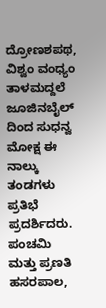ದ್ರೋಣಶಪಥ, ವಿಶ್ವಂ ವಂಧ್ಯಂ ತಾಳಮದ್ದಲೆ ಜೂಜಿನಬೈಲ್ ದಿಂದ ಸುಧನ್ವ ಮೋಕ್ಷ ಈ ನಾಲ್ಕು ತಂಡಗಳು ಪ್ರತಿಭೆ ಪ್ರದರ್ಶಿದರು. ಪಂಚಮಿ ಮತ್ತು ಪ್ರಣತಿ ಹಸರಪಾಲ,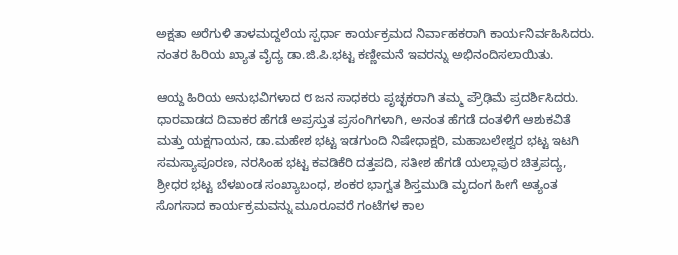ಅಕ್ಷತಾ ಅರೆಗುಳಿ ತಾಳಮದ್ದಲೆಯ ಸ್ಪರ್ಧಾ ಕಾರ್ಯಕ್ರಮದ ನಿರ್ವಾಹಕರಾಗಿ ಕಾರ್ಯನಿರ್ವಹಿಸಿದರು. ನಂತರ ಹಿರಿಯ ಖ್ಯಾತ ವೈದ್ಯ ಡಾ.ಜಿ.ಪಿ.ಭಟ್ಟ ಕಣ್ಣೀಮನೆ ಇವರನ್ನು ಅಭಿನಂದಿಸಲಾಯಿತು.

ಆಯ್ದ ಹಿರಿಯ ಅನುಭವಿಗಳಾದ ೮ ಜನ ಸಾಧಕರು ಪೃಚ್ಛಕರಾಗಿ ತಮ್ಮ ಪ್ರೌಢಿಮೆ ಪ್ರದರ್ಶಿಸಿದರು. ಧಾರವಾಡದ ದಿವಾಕರ ಹೆಗಡೆ ಅಪ್ರಸ್ತುತ ಪ್ರಸಂಗಿಗಳಾಗಿ, ಅನಂತ ಹೆಗಡೆ ದಂತಳಿಗೆ ಆಶುಕವಿತೆ ಮತ್ತು ಯಕ್ಷಗಾಯನ, ಡಾ.ಮಹೇಶ ಭಟ್ಟ ಇಡಗುಂದಿ ನಿಷೇಧಾಕ್ಷರಿ, ಮಹಾಬಲೇಶ್ವರ ಭಟ್ಟ ಇಟಗಿ ಸಮಸ್ಯಾಪೂರಣ, ನರಸಿಂಹ ಭಟ್ಟ ಕವಡಿಕೆರಿ ದತ್ತಪದಿ, ಸತೀಶ ಹೆಗಡೆ ಯಲ್ಲಾಪುರ ಚಿತ್ರಪದ್ಯ, ಶ್ರೀಧರ ಭಟ್ಟ ಬೆಳಖಂಡ ಸಂಖ್ಯಾಬಂಧ, ಶಂಕರ ಭಾಗ್ವತ ಶಿಸ್ತಮುಡಿ ಮೃದಂಗ ಹೀಗೆ ಅತ್ಯಂತ ಸೊಗಸಾದ ಕಾರ್ಯಕ್ರಮವನ್ನು ಮೂರೂವರೆ ಗಂಟೆಗಳ ಕಾಲ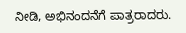ನೀಡಿ, ಅಭಿನಂದನೆಗೆ ಪಾತ್ರರಾದರು.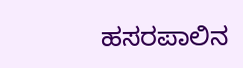ಹಸರಪಾಲಿನ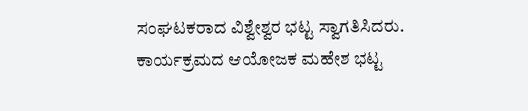ಸಂಘಟಕರಾದ ವಿಶ್ವೇಶ್ವರ ಭಟ್ಟ ಸ್ವಾಗತಿಸಿದರು. ಕಾರ್ಯಕ್ರಮದ ಆಯೋಜಕ ಮಹೇಶ ಭಟ್ಟ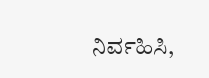ನಿರ್ವಹಿಸಿ,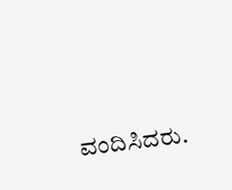ವಂದಿಸಿದರು.